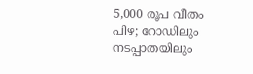5,000 രൂപ വീതം പിഴ; റോഡിലും നടപ്പാതയിലും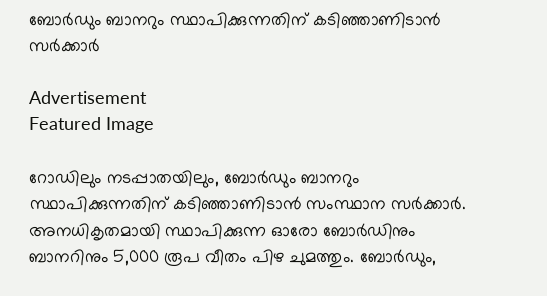ബോര്‍ഡും ബാനറും സ്ഥാപിക്കുന്നതിന് കടിഞ്ഞാണിടാന്‍ സര്‍ക്കാര്‍

Advertisement
Featured Image

റോഡിലും നടപ്പാതയിലും, ബോര്‍ഡും ബാനറും സ്ഥാപിക്കുന്നതിന് കടിഞ്ഞാണിടാന്‍ സംസ്ഥാന സര്‍ക്കാര്‍. അനധികൃതമായി സ്ഥാപിക്കുന്ന ഓരോ ബോര്‍ഡിനും ബാനറിനും 5,000 രൂപ വീതം പിഴ ചുമത്തും. ബോര്‍ഡും,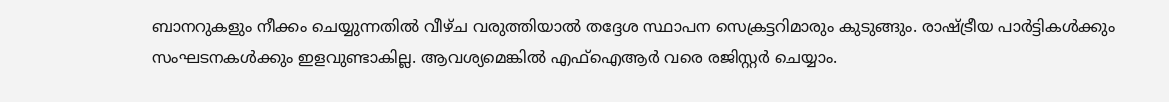ബാനറുകളും നീക്കം ചെയ്യുന്നതില്‍ വീഴ്ച വരുത്തിയാല്‍ തദ്ദേശ സ്ഥാപന സെക്രട്ടറിമാരും കുടുങ്ങും. രാഷ്ട്രീയ പാര്‍ട്ടികള്‍ക്കും സംഘടനകള്‍ക്കും ഇളവുണ്ടാകില്ല. ആവശ്യമെങ്കില്‍ എഫ്‌ഐആര്‍ വരെ രജിസ്റ്റര്‍ ചെയ്യാം.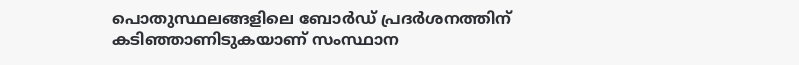പൊതുസ്ഥലങ്ങളിലെ ബോര്‍ഡ് പ്രദര്‍ശനത്തിന് കടിഞ്ഞാണിടുകയാണ് സംസ്ഥാന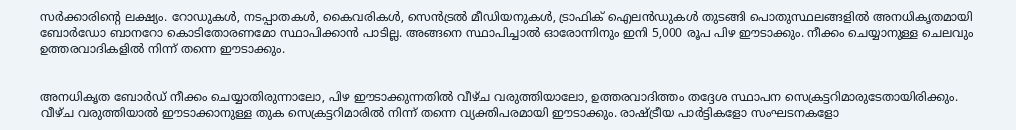സര്‍ക്കാരിന്റെ ലക്ഷ്യം. റോഡുകള്‍, നടപ്പാതകള്‍, കൈവരികള്‍, സെന്‍ട്രല്‍ മീഡിയനുകള്‍, ട്രാഫിക് ഐലന്‍ഡുകള്‍ തുടങ്ങി പൊതുസ്ഥലങ്ങളില്‍ അനധികൃതമായി ബോര്‍ഡോ ബാനറോ കൊടിതോരണമോ സ്ഥാപിക്കാന്‍ പാടില്ല. അങ്ങനെ സ്ഥാപിച്ചാല്‍ ഓരോന്നിനും ഇനി 5,000 രൂപ പിഴ ഈടാക്കും. നീക്കം ചെയ്യാനുള്ള ചെലവും ഉത്തരവാദികളില്‍ നിന്ന് തന്നെ ഈടാക്കും.


അനധികൃത ബോര്‍ഡ് നീക്കം ചെയ്യാതിരുന്നാലോ, പിഴ ഈടാക്കുന്നതില്‍ വീഴ്ച വരുത്തിയാലോ, ഉത്തരവാദിത്തം തദ്ദേശ സ്ഥാപന സെക്രട്ടറിമാരുടേതായിരിക്കും. വീഴ്ച വരുത്തിയാല്‍ ഈടാക്കാനുള്ള തുക സെക്രട്ടറിമാരില്‍ നിന്ന് തന്നെ വ്യക്തിപരമായി ഈടാക്കും. രാഷ്ട്രീയ പാര്‍ട്ടികളോ സംഘടനകളോ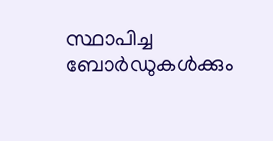സ്ഥാപിച്ച ബോര്‍ഡുകള്‍ക്കും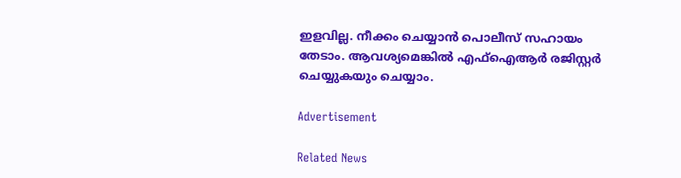ഇളവില്ല. നീക്കം ചെയ്യാന്‍ പൊലീസ് സഹായം തേടാം. ആവശ്യമെങ്കില്‍ എഫ്‌ഐആര്‍ രജിസ്റ്റര്‍ ചെയ്യുകയും ചെയ്യാം.

Advertisement

Related News